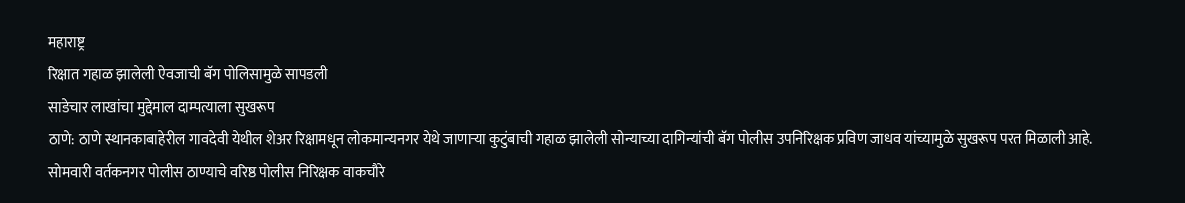महाराष्ट्र
रिक्षात गहाळ झालेली ऐवजाची बॅग पोलिसामुळे सापडली
साडेचार लाखांचा मुद्देमाल दाम्पत्याला सुखरूप
ठाणे: ठाणे स्थानकाबाहेरील गावदेवी येथील शेअर रिक्षामधून लोकमान्यनगर येथे जाणाऱ्या कुटुंबाची गहाळ झालेली सोन्याच्या दागिन्यांची बॅग पोलीस उपनिरिक्षक प्रविण जाधव यांच्यामुळे सुखरूप परत मिळाली आहे.
सोमवारी वर्तकनगर पोलीस ठाण्याचे वरिष्ठ पोलीस निरिक्षक वाकचौरे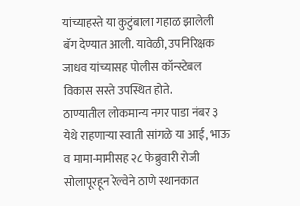यांच्याहस्ते या कुटुंबाला गहाळ झालेली बॅग देण्यात आली. यावेळी, उपनिरिक्षक जाधव यांच्यासह पोलीस कॉन्स्टेबल विकास सस्ते उपस्थित होते.
ठाण्यातील लोकमान्य नगर पाडा नंबर ३ येथे राहणाऱ्या स्वाती सांगळे या आई, भाऊ व मामा-मामीसह २८ फेब्रुवारी रोजी सोलापूरहून रेल्वेने ठाणे स्थानकात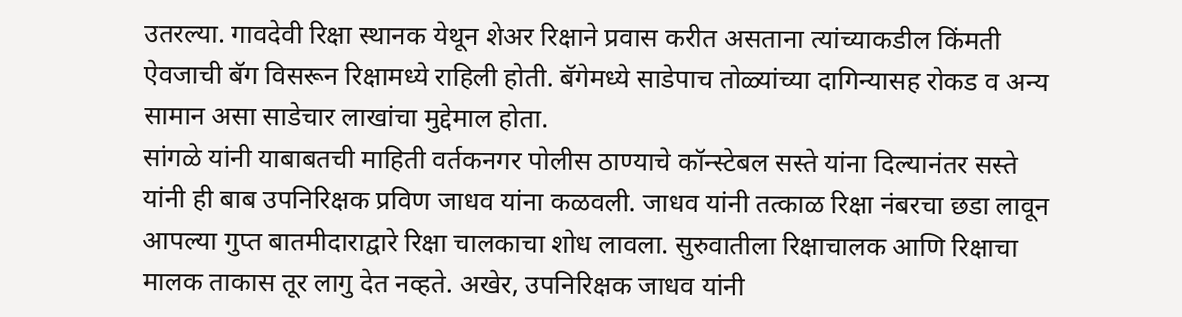उतरल्या. गावदेवी रिक्षा स्थानक येथून शेअर रिक्षाने प्रवास करीत असताना त्यांच्याकडील किंमती ऐवजाची बॅग विसरून रिक्षामध्ये राहिली होती. बॅगेमध्ये साडेपाच तोळ्यांच्या दागिन्यासह रोकड व अन्य सामान असा साडेचार लाखांचा मुद्देमाल होता.
सांगळे यांनी याबाबतची माहिती वर्तकनगर पोलीस ठाण्याचे कॉन्स्टेबल सस्ते यांना दिल्यानंतर सस्ते यांनी ही बाब उपनिरिक्षक प्रविण जाधव यांना कळवली. जाधव यांनी तत्काळ रिक्षा नंबरचा छडा लावून आपल्या गुप्त बातमीदाराद्वारे रिक्षा चालकाचा शोध लावला. सुरुवातीला रिक्षाचालक आणि रिक्षाचा मालक ताकास तूर लागु देत नव्हते. अखेर, उपनिरिक्षक जाधव यांनी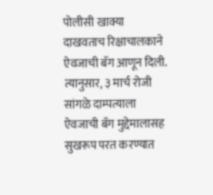पोलीसी खाक्या दाखवताच रिक्षाचालकाने ऐवजाची बॅग आणून दिली. त्यानुसार, ३ मार्च रोजी सांगळे दाम्पत्याला ऐवजाची बॅग मुद्देमालासह सुखरूप परत करण्यात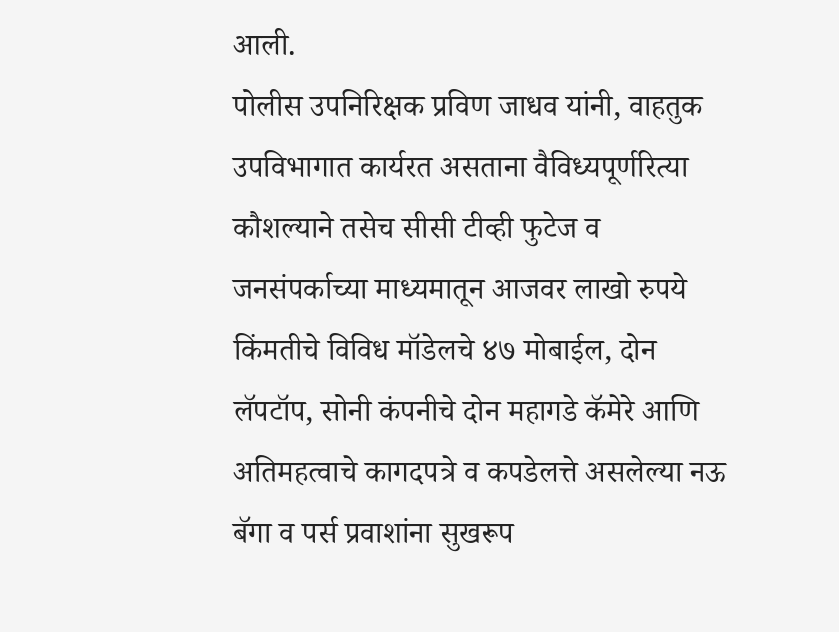आली.
पोलीस उपनिरिक्षक प्रविण जाधव यांनी, वाहतुक उपविभागात कार्यरत असताना वैविध्यपूर्णरित्या कौशल्याने तसेच सीसी टीव्ही फुटेज व जनसंपर्काच्या माध्यमातून आजवर लाखो रुपये किंमतीचे विविध मॉडेलचे ४७ मोबाईल, दोन लॅपटॉप, सोनी कंपनीचे दोन महागडे कॅमेरे आणि अतिमहत्वाचे कागदपत्रे व कपडेलत्ते असलेल्या नऊ बॅगा व पर्स प्रवाशांना सुखरूप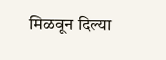मिळवून दिल्या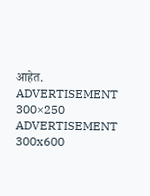आहेत.
ADVERTISEMENT 300×250
ADVERTISEMENT 300x600